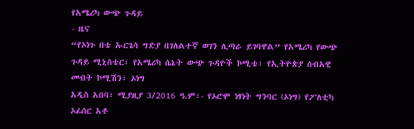የአሜሪካ ውጭ ጉዳይ
- ዜና
“የኦነጉ በቴ ኡርጌሳ ግድያ በገለልተኛ ወገን ሊጣራ ይገባዋል” የአሜሪካ የውጭ ጉዳይ ሚኒስቴር፣ የአሜሪካ ሴኔት ውጭ ጉዳዮች ኮሚቴ፣ የኢትዮጵያ ሰብአዊ መብት ኮሚሽን፣ ኦነግ
አዲስ አበባ፣ ሚያዚያ 3/2016 ዓ.ም፡- የኦሮሞ ነፃነት ግንባር (ኦነግ) የፖለቲካ ኦፊሰር አቶ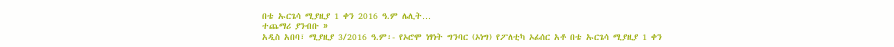በቴ ኡርጌሳ ሚያዚያ 1 ቀን 2016 ዓ.ም ሌሊት…
ተጨማሪ ያንብቡ »
አዲስ አበባ፣ ሚያዚያ 3/2016 ዓ.ም፡- የኦሮሞ ነፃነት ግንባር (ኦነግ) የፖለቲካ ኦፊሰር አቶ በቴ ኡርጌሳ ሚያዚያ 1 ቀን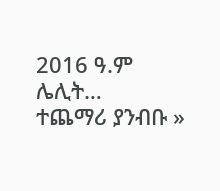2016 ዓ.ም ሌሊት…
ተጨማሪ ያንብቡ »